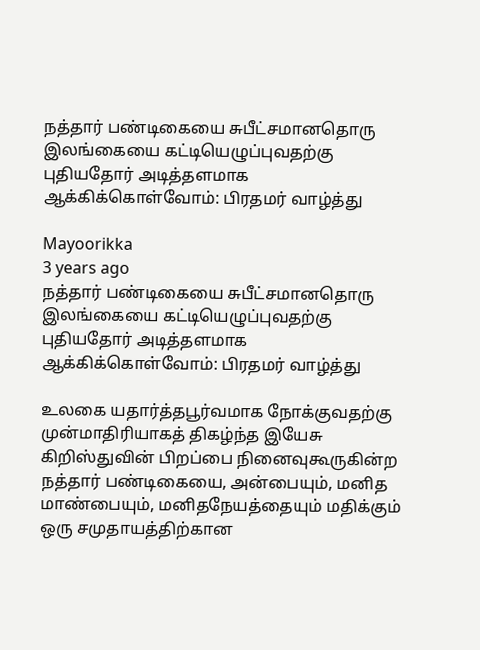நத்தார் பண்டிகையை சுபீட்சமானதொரு இலங்கையை கட்டியெழுப்புவதற்கு புதியதோர் அடித்தளமாக ஆக்கிக்கொள்வோம்: பிரதமர் வாழ்த்து

Mayoorikka
3 years ago
நத்தார் பண்டிகையை சுபீட்சமானதொரு இலங்கையை கட்டியெழுப்புவதற்கு புதியதோர் அடித்தளமாக ஆக்கிக்கொள்வோம்: பிரதமர் வாழ்த்து

உலகை யதார்த்தபூர்வமாக நோக்குவதற்கு முன்மாதிரியாகத் திகழ்ந்த இயேசு கிறிஸ்துவின் பிறப்பை நினைவுகூருகின்ற நத்தார் பண்டிகையை, அன்பையும், மனித மாண்பையும், மனிதநேயத்தையும் மதிக்கும் ஒரு சமுதாயத்திற்கான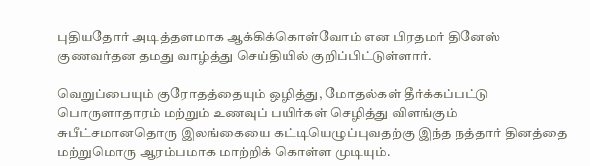புதியதோர் அடித்தளமாக ஆக்கிக்கொள்வோம் என பிரதமர் தினேஸ் குணவர்தன தமது வாழ்த்து செய்தியில் குறிப்பிட்டுள்ளார்.

வெறுப்பையும் குரோதத்தையும் ஒழித்து, மோதல்கள் தீர்க்கப்பட்டு பொருளாதாரம் மற்றும் உணவுப் பயிர்கள் செழித்து விளங்கும் சுபீட்சமானதொரு இலங்கையை கட்டியெழுப்புவதற்கு இந்த நத்தார் தினத்தை மற்றுமொரு ஆரம்பமாக மாற்றிக் கொள்ள முடியும்.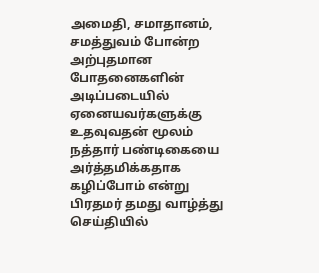அமைதி, சமாதானம், சமத்துவம் போன்ற அற்புதமான போதனைகளின் அடிப்படையில் ஏனையவர்களுக்கு உதவுவதன் மூலம் நத்தார் பண்டிகையை அர்த்தமிக்கதாக கழிப்போம் என்று பிரதமர் தமது வாழ்த்து செய்தியில்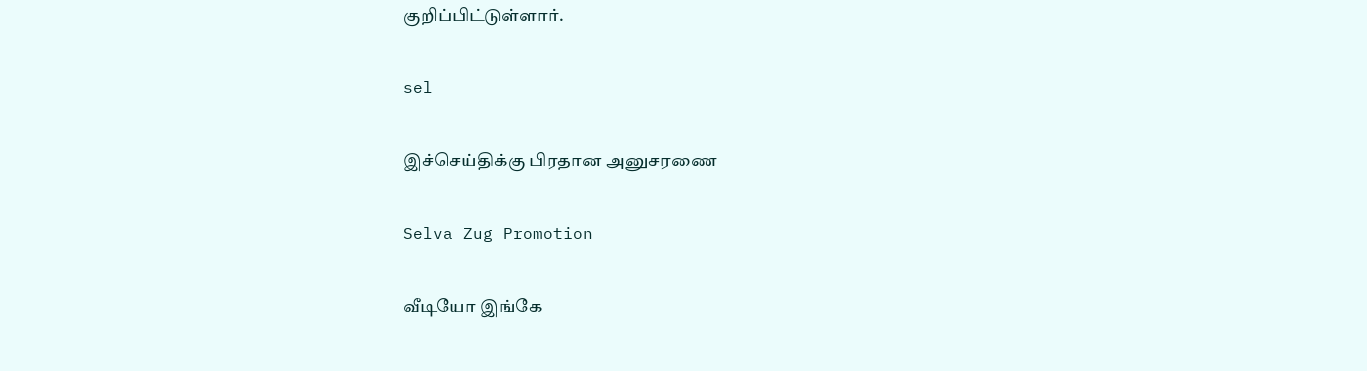குறிப்பிட்டுள்ளார்.

sel

இச்செய்திக்கு பிரதான அனுசரணை

Selva Zug Promotion

வீடியோ இங்கே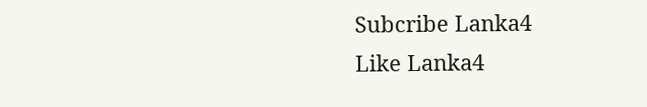Subcribe Lanka4
Like Lanka4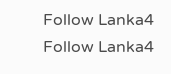Follow Lanka4
Follow Lanka4